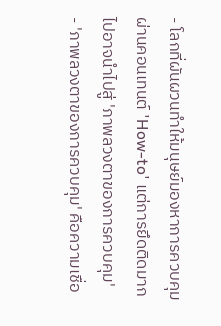- โลกที่ผันผวนทำให้มนุษย์มองหาการควบคุมผ่านคอนเทนต์ 'How-to' แต่การยึดติดมากไปอาจนำไปสู่ 'ภาพลวงตาของการควบคุม'
- 'ภาพลวงตาของการควบคุม' คือความเชื่อ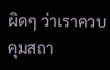ผิดๆ ว่าเราควบคุมสถา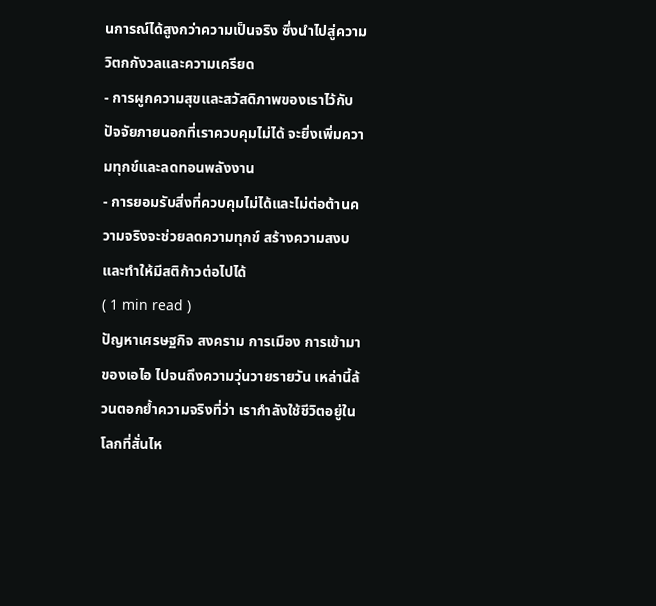นการณ์ได้สูงกว่าความเป็นจริง ซึ่งนำไปสู่ความวิตกกังวลและความเครียด
- การผูกความสุขและสวัสดิภาพของเราไว้กับปัจจัยภายนอกที่เราควบคุมไม่ได้ จะยิ่งเพิ่มความทุกข์และลดทอนพลังงาน
- การยอมรับสิ่งที่ควบคุมไม่ได้และไม่ต่อต้านความจริงจะช่วยลดความทุกข์ สร้างความสงบ และทำให้มีสติก้าวต่อไปได้
( 1 min read )
ปัญหาเศรษฐกิจ สงคราม การเมือง การเข้ามาของเอไอ ไปจนถึงความวุ่นวายรายวัน เหล่านี้ล้วนตอกย้ำความจริงที่ว่า เรากำลังใช้ชีวิตอยู่ในโลกที่สั่นไห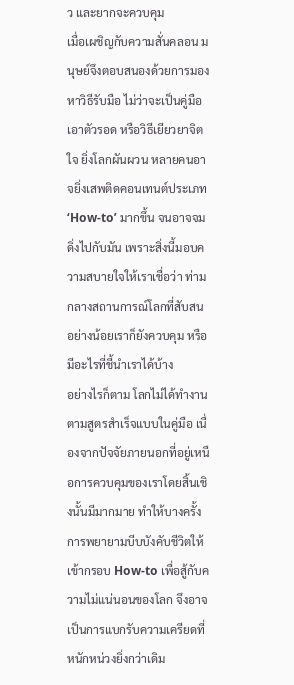ว และยากจะควบคุม
เมื่อเผชิญกับความสั่นคลอน มนุษย์จึงตอบสนองด้วยการมองหาวิธีรับมือ ไม่ว่าจะเป็นคู่มือเอาตัวรอด หรือวิธีเยียวยาจิตใจ ยิ่งโลกผันผวน หลายคนอาจยิ่งเสพติดคอนเทนต์ประเภท ‘How-to’ มากขึ้น จนอาจจมดิ่งไปกับมัน เพราะสิ่งนี้มอบความสบายใจให้เราเชื่อว่า ท่ามกลางสถานการณ์โลกที่สับสน อย่างน้อยเราก็ยังควบคุม หรือมีอะไรที่ชี้นำเราได้บ้าง
อย่างไรก็ตาม โลกไม่ได้ทำงานตามสูตรสำเร็จแบบในคู่มือ เนื่องจากปัจจัยภายนอกที่อยู่เหนือการควบคุมของเราโดยสิ้นเชิงนั้นมีมากมาย ทำให้บางครั้งการพยายามบีบบังคับชีวิตให้เข้ากรอบ How-to เพื่อสู้กับความไม่แน่นอนของโลก จึงอาจเป็นการแบกรับความเครียดที่หนักหน่วงยิ่งกว่าเดิม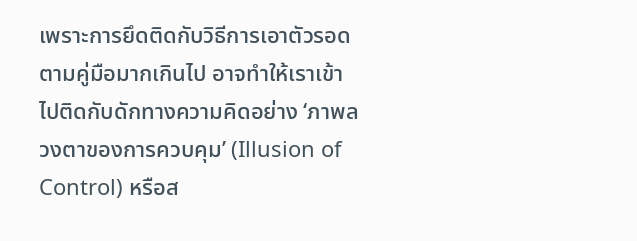เพราะการยึดติดกับวิธีการเอาตัวรอดตามคู่มือมากเกินไป อาจทำให้เราเข้าไปติดกับดักทางความคิดอย่าง ‘ภาพลวงตาของการควบคุม’ (Illusion of Control) หรือส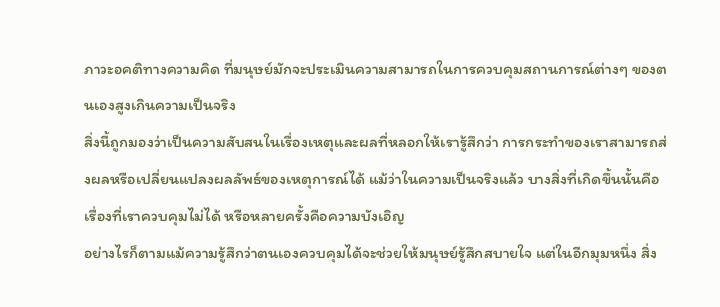ภาวะอคติทางความคิด ที่มนุษย์มักจะประเมินความสามารถในการควบคุมสถานการณ์ต่างๆ ของตนเองสูงเกินความเป็นจริง
สิ่งนี้ถูกมองว่าเป็นความสับสนในเรื่องเหตุและผลที่หลอกให้เรารู้สึกว่า การกระทำของเราสามารถส่งผลหรือเปลี่ยนแปลงผลลัพธ์ของเหตุการณ์ได้ แม้ว่าในความเป็นจริงแล้ว บางสิ่งที่เกิดขึ้นนั้นคือเรื่องที่เราควบคุมไม่ได้ หรือหลายครั้งคือความบังเอิญ
อย่างไรก็ตามแม้ความรู้สึกว่าตนเองควบคุมได้จะช่วยให้มนุษย์รู้สึกสบายใจ แต่ในอีกมุมหนึ่ง สิ่ง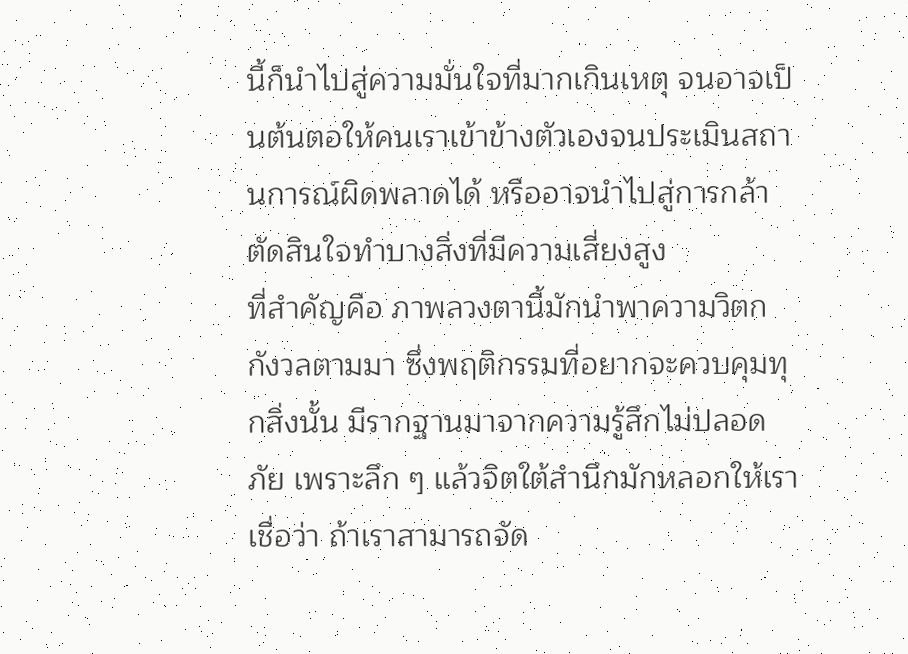นี้ก็นำไปสู่ความมั่นใจที่มากเกินเหตุ จนอาจเป็นต้นตอให้คนเราเข้าข้างตัวเองจนประเมินสถานการณ์ผิดพลาดได้ หรืออาจนำไปสู่การกล้าตัดสินใจทำบางสิ่งที่มีความเสี่ยงสูง
ที่สำคัญคือ ภาพลวงตานี้มักนำพาความวิตกกังวลตามมา ซึ่งพฤติกรรมที่อยากจะควบคุมทุกสิ่งนั้น มีรากฐานมาจากความรู้สึกไม่ปลอดภัย เพราะลึก ๆ แล้วจิตใต้สำนึกมักหลอกให้เราเชื่อว่า ถ้าเราสามารถจัด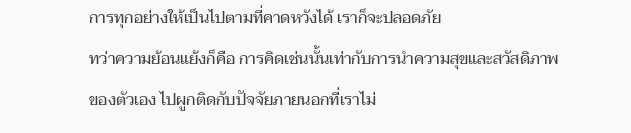การทุกอย่างให้เป็นไปตามที่คาดหวังได้ เราก็จะปลอดภัย
ทว่าความย้อนแย้งก็คือ การคิดเช่นนั้นเท่ากับการนำความสุขและสวัสดิภาพของตัวเอง ไปผูกติดกับปัจจัยภายนอกที่เราไม่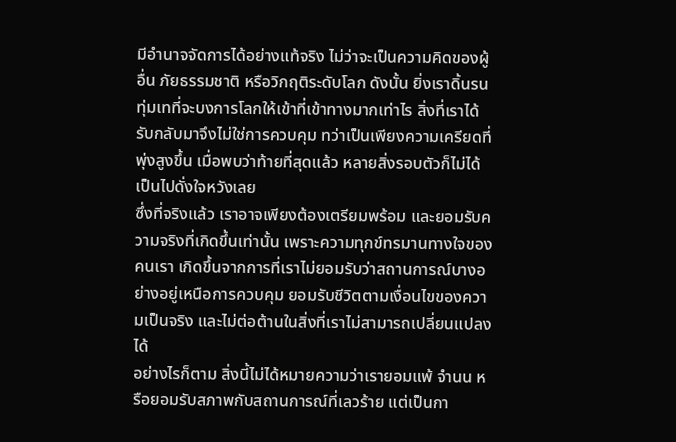มีอำนาจจัดการได้อย่างแท้จริง ไม่ว่าจะเป็นความคิดของผู้อื่น ภัยธรรมชาติ หรือวิกฤติระดับโลก ดังนั้น ยิ่งเราดิ้นรนทุ่มเทที่จะบงการโลกให้เข้าที่เข้าทางมากเท่าไร สิ่งที่เราได้รับกลับมาจึงไม่ใช่การควบคุม ทว่าเป็นเพียงความเครียดที่พุ่งสูงขึ้น เมื่อพบว่าท้ายที่สุดแล้ว หลายสิ่งรอบตัวก็ไม่ได้เป็นไปดั่งใจหวังเลย
ซึ่งที่จริงแล้ว เราอาจเพียงต้องเตรียมพร้อม และยอมรับความจริงที่เกิดขึ้นเท่านั้น เพราะความทุกข์ทรมานทางใจของคนเรา เกิดขึ้นจากการที่เราไม่ยอมรับว่าสถานการณ์บางอย่างอยู่เหนือการควบคุม ยอมรับชีวิตตามเงื่อนไขของความเป็นจริง และไม่ต่อต้านในสิ่งที่เราไม่สามารถเปลี่ยนแปลงได้
อย่างไรก็ตาม สิ่งนี้ไม่ได้หมายความว่าเรายอมแพ้ จำนน หรือยอมรับสภาพกับสถานการณ์ที่เลวร้าย แต่เป็นกา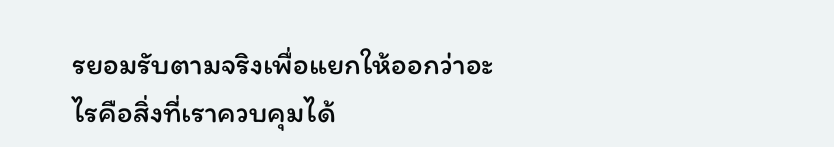รยอมรับตามจริงเพื่อแยกให้ออกว่าอะไรคือสิ่งที่เราควบคุมได้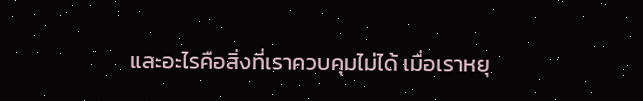และอะไรคือสิ่งที่เราควบคุมไม่ได้ เมื่อเราหยุ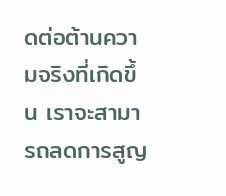ดต่อต้านความจริงที่เกิดขึ้น เราจะสามารถลดการสูญ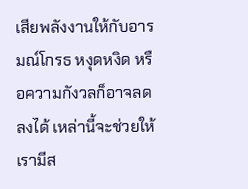เสียพลังงานให้กับอารมณ์โกรธ หงุดหงิด หรือความกังวลก็อาจลดลงได้ เหล่านี้จะช่วยให้เรามีส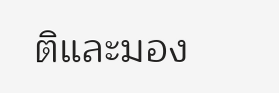ติและมอง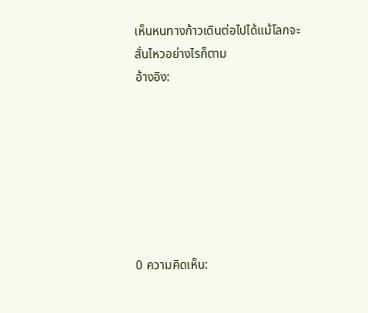เห็นหนทางก้าวเดินต่อไปได้แม้โลกจะสั่นไหวอย่างไรก็ตาม
อ้างอิง:







0 ความคิดเห็น: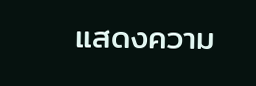แสดงความ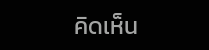คิดเห็น